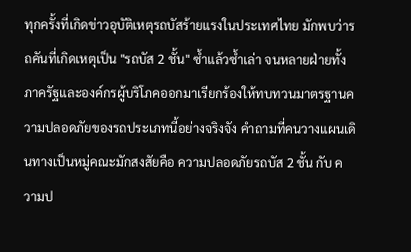ทุกครั้งที่เกิดข่าวอุบัติเหตุรถบัสร้ายแรงในประเทศไทย มักพบว่ารถคันที่เกิดเหตุเป็น "รถบัส 2 ชั้น" ซ้ำแล้วซ้ำเล่า จนหลายฝ่ายทั้งภาครัฐและองค์กรผู้บริโภคออกมาเรียกร้องให้ทบทวนมาตรฐานความปลอดภัยของรถประเภทนี้อย่างจริงจัง คำถามที่คนวางแผนเดินทางเป็นหมู่คณะมักสงสัยคือ ความปลอดภัยรถบัส 2 ชั้น กับ ความป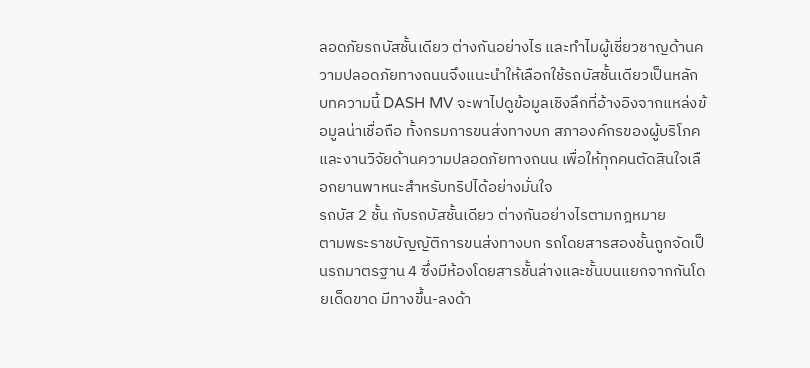ลอดภัยรถบัสชั้นเดียว ต่างกันอย่างไร และทำไมผู้เชี่ยวชาญด้านความปลอดภัยทางถนนจึงแนะนำให้เลือกใช้รถบัสชั้นเดียวเป็นหลัก
บทความนี้ DASH MV จะพาไปดูข้อมูลเชิงลึกที่อ้างอิงจากแหล่งข้อมูลน่าเชื่อถือ ทั้งกรมการขนส่งทางบก สภาองค์กรของผู้บริโภค และงานวิจัยด้านความปลอดภัยทางถนน เพื่อให้ทุกคนตัดสินใจเลือกยานพาหนะสำหรับทริปได้อย่างมั่นใจ
รถบัส 2 ชั้น กับรถบัสชั้นเดียว ต่างกันอย่างไรตามกฎหมาย
ตามพระราชบัญญัติการขนส่งทางบก รถโดยสารสองชั้นถูกจัดเป็นรถมาตรฐาน 4 ซึ่งมีห้องโดยสารชั้นล่างและชั้นบนแยกจากกันโดยเด็ดขาด มีทางขึ้น-ลงด้า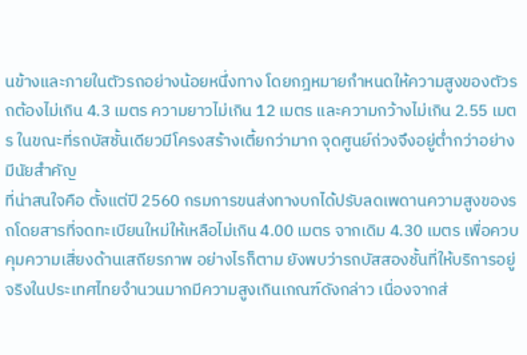นข้างและภายในตัวรถอย่างน้อยหนึ่งทาง โดยกฎหมายกำหนดให้ความสูงของตัวรถต้องไม่เกิน 4.3 เมตร ความยาวไม่เกิน 12 เมตร และความกว้างไม่เกิน 2.55 เมตร ในขณะที่รถบัสชั้นเดียวมีโครงสร้างเตี้ยกว่ามาก จุดศูนย์ถ่วงจึงอยู่ต่ำกว่าอย่างมีนัยสำคัญ
ที่น่าสนใจคือ ตั้งแต่ปี 2560 กรมการขนส่งทางบกได้ปรับลดเพดานความสูงของรถโดยสารที่จดทะเบียนใหม่ให้เหลือไม่เกิน 4.00 เมตร จากเดิม 4.30 เมตร เพื่อควบคุมความเสี่ยงด้านเสถียรภาพ อย่างไรก็ตาม ยังพบว่ารถบัสสองชั้นที่ให้บริการอยู่จริงในประเทศไทยจำนวนมากมีความสูงเกินเกณฑ์ดังกล่าว เนื่องจากส่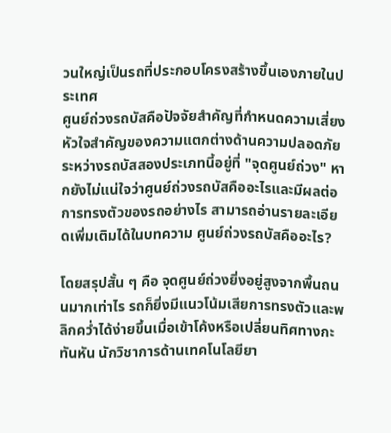วนใหญ่เป็นรถที่ประกอบโครงสร้างขึ้นเองภายในประเทศ
ศูนย์ถ่วงรถบัสคือปัจจัยสำคัญที่กำหนดความเสี่ยง
หัวใจสำคัญของความแตกต่างด้านความปลอดภัยระหว่างรถบัสสองประเภทนี้อยู่ที่ "จุดศูนย์ถ่วง" หากยังไม่แน่ใจว่าศูนย์ถ่วงรถบัสคืออะไรและมีผลต่อการทรงตัวของรถอย่างไร สามารถอ่านรายละเอียดเพิ่มเติมได้ในบทความ ศูนย์ถ่วงรถบัสคืออะไร?

โดยสรุปสั้น ๆ คือ จุดศูนย์ถ่วงยิ่งอยู่สูงจากพื้นถนนมากเท่าไร รถก็ยิ่งมีแนวโน้มเสียการทรงตัวและพลิกคว่ำได้ง่ายขึ้นเมื่อเข้าโค้งหรือเปลี่ยนทิศทางกะทันหัน นักวิชาการด้านเทคโนโลยียา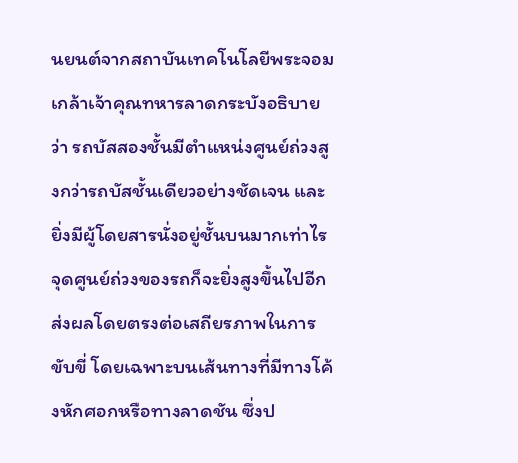นยนต์จากสถาบันเทคโนโลยีพระจอมเกล้าเจ้าคุณทหารลาดกระบังอธิบายว่า รถบัสสองชั้นมีตำแหน่งศูนย์ถ่วงสูงกว่ารถบัสชั้นเดียวอย่างชัดเจน และยิ่งมีผู้โดยสารนั่งอยู่ชั้นบนมากเท่าไร จุดศูนย์ถ่วงของรถก็จะยิ่งสูงขึ้นไปอีก
ส่งผลโดยตรงต่อเสถียรภาพในการขับขี่ โดยเฉพาะบนเส้นทางที่มีทางโค้งหักศอกหรือทางลาดชัน ซึ่งป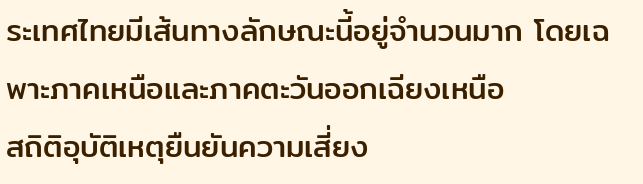ระเทศไทยมีเส้นทางลักษณะนี้อยู่จำนวนมาก โดยเฉพาะภาคเหนือและภาคตะวันออกเฉียงเหนือ
สถิติอุบัติเหตุยืนยันความเสี่ยง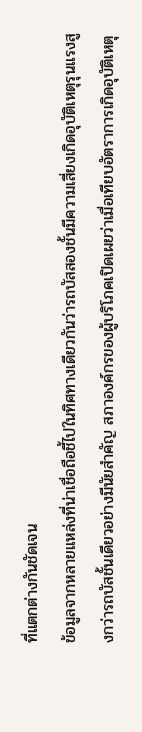ที่แตกต่างกันชัดเจน
ข้อมูลจากหลายแหล่งที่น่าเชื่อถือชี้ไปในทิศทางเดียวกันว่ารถบัสสองชั้นมีความเสี่ยงเกิดอุบัติเหตุรุนแรงสูงกว่ารถบัสชั้นเดียวอย่างมีนัยสำคัญ สภาองค์กรของผู้บริโภคเปิดเผยว่าเมื่อเทียบอัตราการเกิดอุบัติเหตุ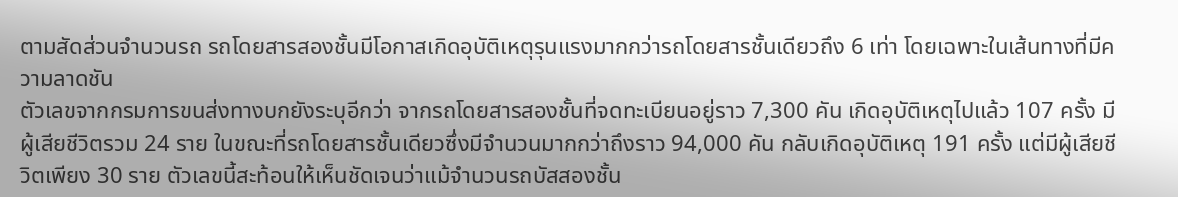ตามสัดส่วนจำนวนรถ รถโดยสารสองชั้นมีโอกาสเกิดอุบัติเหตุรุนแรงมากกว่ารถโดยสารชั้นเดียวถึง 6 เท่า โดยเฉพาะในเส้นทางที่มีความลาดชัน
ตัวเลขจากกรมการขนส่งทางบกยังระบุอีกว่า จากรถโดยสารสองชั้นที่จดทะเบียนอยู่ราว 7,300 คัน เกิดอุบัติเหตุไปแล้ว 107 ครั้ง มีผู้เสียชีวิตรวม 24 ราย ในขณะที่รถโดยสารชั้นเดียวซึ่งมีจำนวนมากกว่าถึงราว 94,000 คัน กลับเกิดอุบัติเหตุ 191 ครั้ง แต่มีผู้เสียชีวิตเพียง 30 ราย ตัวเลขนี้สะท้อนให้เห็นชัดเจนว่าแม้จำนวนรถบัสสองชั้น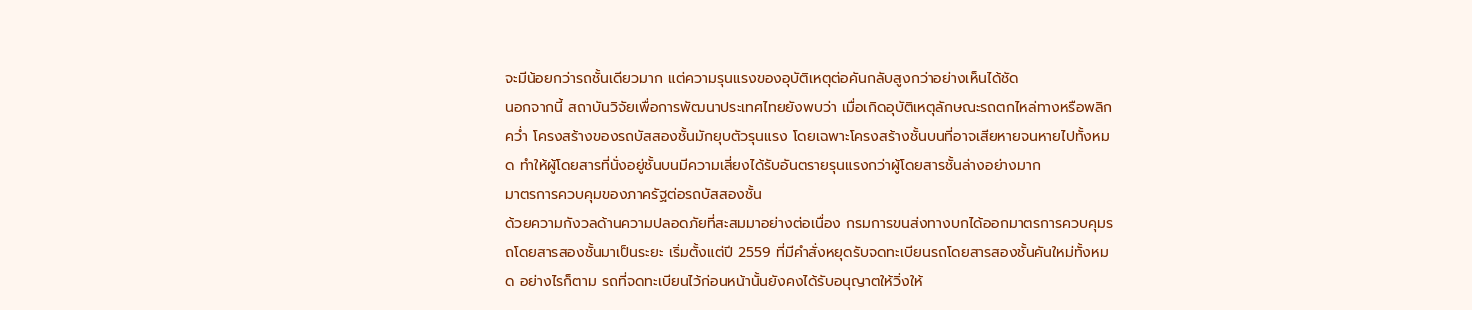จะมีน้อยกว่ารถชั้นเดียวมาก แต่ความรุนแรงของอุบัติเหตุต่อคันกลับสูงกว่าอย่างเห็นได้ชัด
นอกจากนี้ สถาบันวิจัยเพื่อการพัฒนาประเทศไทยยังพบว่า เมื่อเกิดอุบัติเหตุลักษณะรถตกไหล่ทางหรือพลิกคว่ำ โครงสร้างของรถบัสสองชั้นมักยุบตัวรุนแรง โดยเฉพาะโครงสร้างชั้นบนที่อาจเสียหายจนหายไปทั้งหมด ทำให้ผู้โดยสารที่นั่งอยู่ชั้นบนมีความเสี่ยงได้รับอันตรายรุนแรงกว่าผู้โดยสารชั้นล่างอย่างมาก
มาตรการควบคุมของภาครัฐต่อรถบัสสองชั้น
ด้วยความกังวลด้านความปลอดภัยที่สะสมมาอย่างต่อเนื่อง กรมการขนส่งทางบกได้ออกมาตรการควบคุมรถโดยสารสองชั้นมาเป็นระยะ เริ่มตั้งแต่ปี 2559 ที่มีคำสั่งหยุดรับจดทะเบียนรถโดยสารสองชั้นคันใหม่ทั้งหมด อย่างไรก็ตาม รถที่จดทะเบียนไว้ก่อนหน้านั้นยังคงได้รับอนุญาตให้วิ่งให้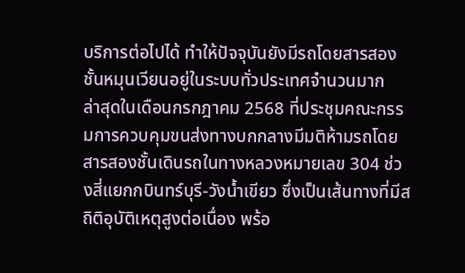บริการต่อไปได้ ทำให้ปัจจุบันยังมีรถโดยสารสองชั้นหมุนเวียนอยู่ในระบบทั่วประเทศจำนวนมาก
ล่าสุดในเดือนกรกฎาคม 2568 ที่ประชุมคณะกรรมการควบคุมขนส่งทางบกกลางมีมติห้ามรถโดยสารสองชั้นเดินรถในทางหลวงหมายเลข 304 ช่วงสี่แยกกบินทร์บุรี-วังน้ำเขียว ซึ่งเป็นเส้นทางที่มีสถิติอุบัติเหตุสูงต่อเนื่อง พร้อ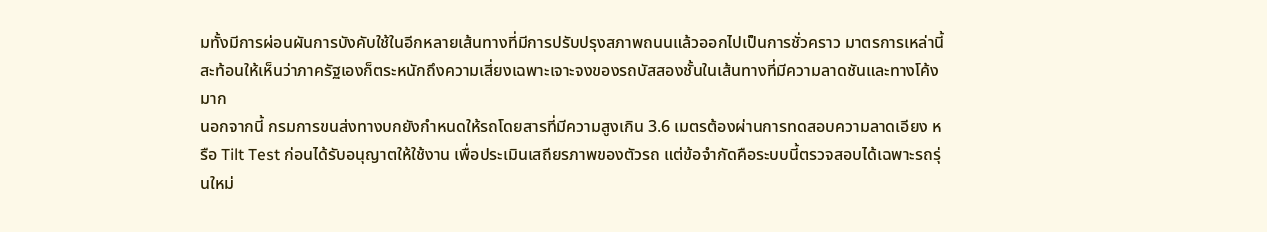มทั้งมีการผ่อนผันการบังคับใช้ในอีกหลายเส้นทางที่มีการปรับปรุงสภาพถนนแล้วออกไปเป็นการชั่วคราว มาตรการเหล่านี้สะท้อนให้เห็นว่าภาครัฐเองก็ตระหนักถึงความเสี่ยงเฉพาะเจาะจงของรถบัสสองชั้นในเส้นทางที่มีความลาดชันและทางโค้งมาก
นอกจากนี้ กรมการขนส่งทางบกยังกำหนดให้รถโดยสารที่มีความสูงเกิน 3.6 เมตรต้องผ่านการทดสอบความลาดเอียง หรือ Tilt Test ก่อนได้รับอนุญาตให้ใช้งาน เพื่อประเมินเสถียรภาพของตัวรถ แต่ข้อจำกัดคือระบบนี้ตรวจสอบได้เฉพาะรถรุ่นใหม่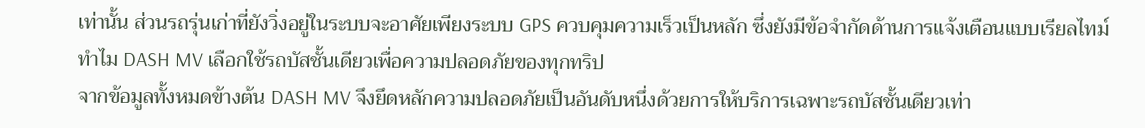เท่านั้น ส่วนรถรุ่นเก่าที่ยังวิ่งอยู่ในระบบจะอาศัยเพียงระบบ GPS ควบคุมความเร็วเป็นหลัก ซึ่งยังมีข้อจำกัดด้านการแจ้งเตือนแบบเรียลไทม์
ทำไม DASH MV เลือกใช้รถบัสชั้นเดียวเพื่อความปลอดภัยของทุกทริป
จากข้อมูลทั้งหมดข้างต้น DASH MV จึงยึดหลักความปลอดภัยเป็นอันดับหนึ่งด้วยการให้บริการเฉพาะรถบัสชั้นเดียวเท่า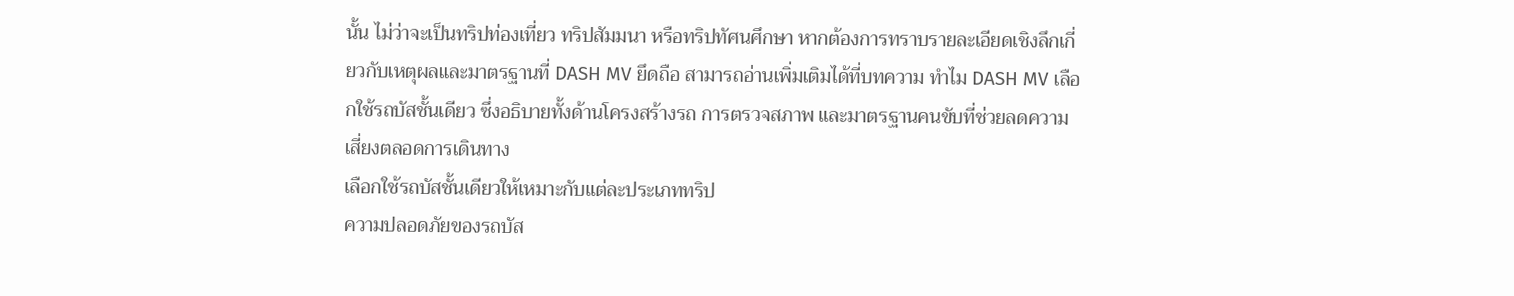นั้น ไม่ว่าจะเป็นทริปท่องเที่ยว ทริปสัมมนา หรือทริปทัศนศึกษา หากต้องการทราบรายละเอียดเชิงลึกเกี่ยวกับเหตุผลและมาตรฐานที่ DASH MV ยึดถือ สามารถอ่านเพิ่มเติมได้ที่บทความ ทำไม DASH MV เลือกใช้รถบัสชั้นเดียว ซึ่งอธิบายทั้งด้านโครงสร้างรถ การตรวจสภาพ และมาตรฐานคนขับที่ช่วยลดความเสี่ยงตลอดการเดินทาง
เลือกใช้รถบัสชั้นเดียวให้เหมาะกับแต่ละประเภททริป
ความปลอดภัยของรถบัส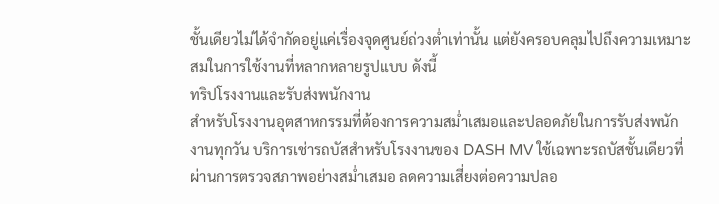ชั้นเดียวไม่ได้จำกัดอยู่แค่เรื่องจุดศูนย์ถ่วงต่ำเท่านั้น แต่ยังครอบคลุมไปถึงความเหมาะสมในการใช้งานที่หลากหลายรูปแบบ ดังนี้
ทริปโรงงานและรับส่งพนักงาน
สำหรับโรงงานอุตสาหกรรมที่ต้องการความสม่ำเสมอและปลอดภัยในการรับส่งพนักงานทุกวัน บริการเช่ารถบัสสำหรับโรงงานของ DASH MV ใช้เฉพาะรถบัสชั้นเดียวที่ผ่านการตรวจสภาพอย่างสม่ำเสมอ ลดความเสี่ยงต่อความปลอ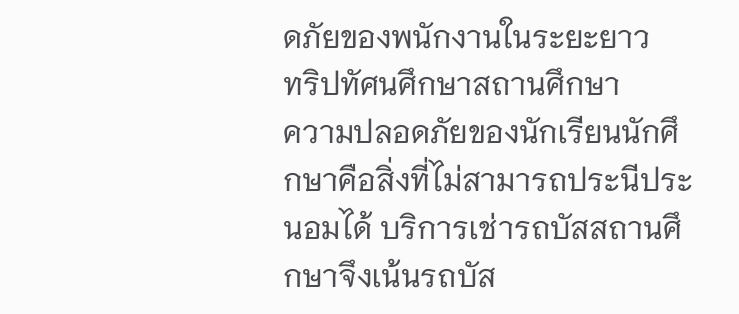ดภัยของพนักงานในระยะยาว
ทริปทัศนศึกษาสถานศึกษา
ความปลอดภัยของนักเรียนนักศึกษาคือสิ่งที่ไม่สามารถประนีประนอมได้ บริการเช่ารถบัสสถานศึกษาจึงเน้นรถบัส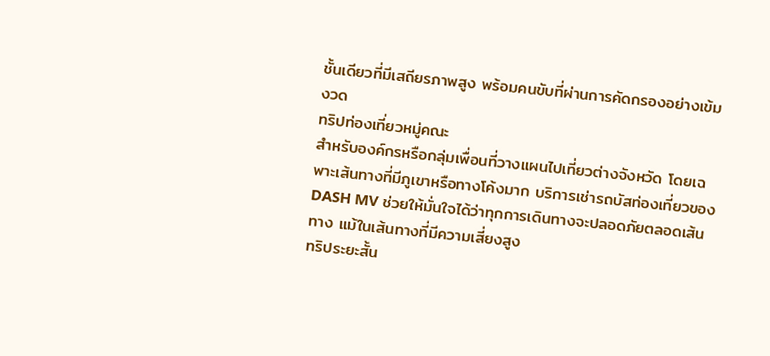ชั้นเดียวที่มีเสถียรภาพสูง พร้อมคนขับที่ผ่านการคัดกรองอย่างเข้มงวด
ทริปท่องเที่ยวหมู่คณะ
สำหรับองค์กรหรือกลุ่มเพื่อนที่วางแผนไปเที่ยวต่างจังหวัด โดยเฉพาะเส้นทางที่มีภูเขาหรือทางโค้งมาก บริการเช่ารถบัสท่องเที่ยวของ DASH MV ช่วยให้มั่นใจได้ว่าทุกการเดินทางจะปลอดภัยตลอดเส้นทาง แม้ในเส้นทางที่มีความเสี่ยงสูง
ทริประยะสั้น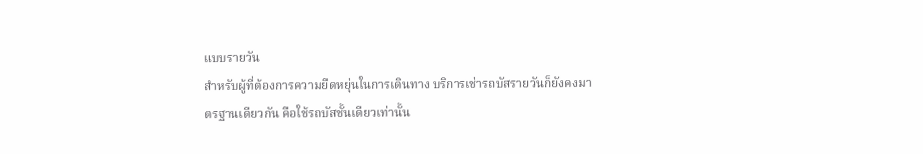แบบรายวัน
สำหรับผู้ที่ต้องการความยืดหยุ่นในการเดินทาง บริการเช่ารถบัสรายวันก็ยังคงมาตรฐานเดียวกัน คือใช้รถบัสชั้นเดียวเท่านั้น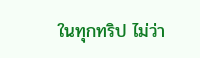ในทุกทริป ไม่ว่า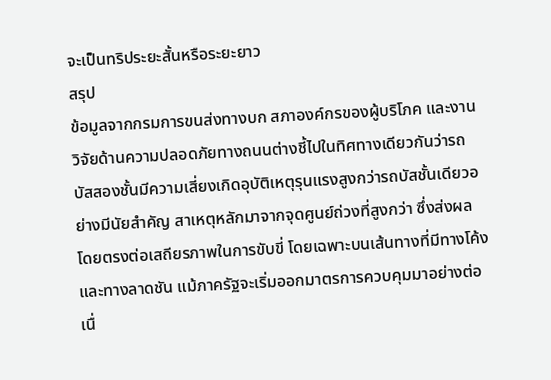จะเป็นทริประยะสั้นหรือระยะยาว
สรุป
ข้อมูลจากกรมการขนส่งทางบก สภาองค์กรของผู้บริโภค และงานวิจัยด้านความปลอดภัยทางถนนต่างชี้ไปในทิศทางเดียวกันว่ารถบัสสองชั้นมีความเสี่ยงเกิดอุบัติเหตุรุนแรงสูงกว่ารถบัสชั้นเดียวอย่างมีนัยสำคัญ สาเหตุหลักมาจากจุดศูนย์ถ่วงที่สูงกว่า ซึ่งส่งผลโดยตรงต่อเสถียรภาพในการขับขี่ โดยเฉพาะบนเส้นทางที่มีทางโค้งและทางลาดชัน แม้ภาครัฐจะเริ่มออกมาตรการควบคุมมาอย่างต่อเนื่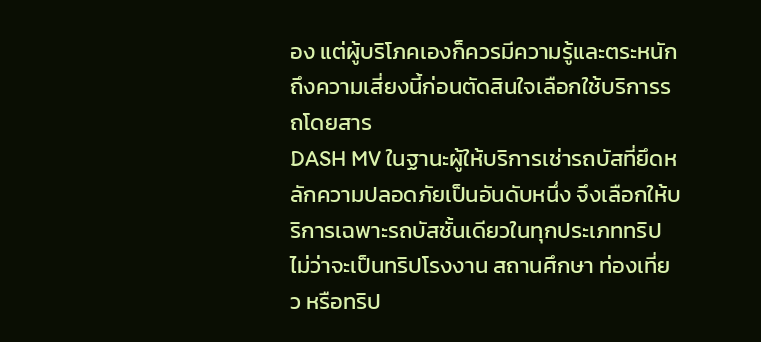อง แต่ผู้บริโภคเองก็ควรมีความรู้และตระหนักถึงความเสี่ยงนี้ก่อนตัดสินใจเลือกใช้บริการรถโดยสาร
DASH MV ในฐานะผู้ให้บริการเช่ารถบัสที่ยึดหลักความปลอดภัยเป็นอันดับหนึ่ง จึงเลือกให้บริการเฉพาะรถบัสชั้นเดียวในทุกประเภททริป ไม่ว่าจะเป็นทริปโรงงาน สถานศึกษา ท่องเที่ยว หรือทริป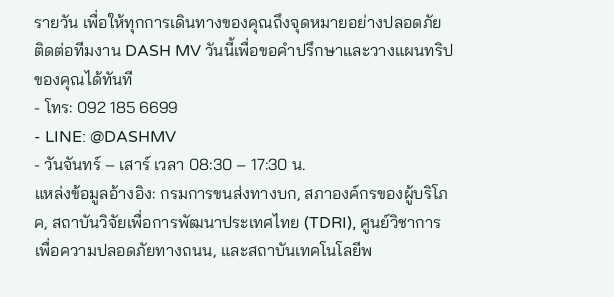รายวัน เพื่อให้ทุกการเดินทางของคุณถึงจุดหมายอย่างปลอดภัย ติดต่อทีมงาน DASH MV วันนี้เพื่อขอคำปรึกษาและวางแผนทริปของคุณได้ทันที
- โทร: 092 185 6699
- LINE: @DASHMV
- วันจันทร์ – เสาร์ เวลา 08:30 – 17:30 น.
แหล่งข้อมูลอ้างอิง: กรมการขนส่งทางบก, สภาองค์กรของผู้บริโภค, สถาบันวิจัยเพื่อการพัฒนาประเทศไทย (TDRI), ศูนย์วิชาการเพื่อความปลอดภัยทางถนน, และสถาบันเทคโนโลยีพ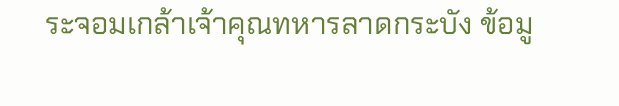ระจอมเกล้าเจ้าคุณทหารลาดกระบัง ข้อมู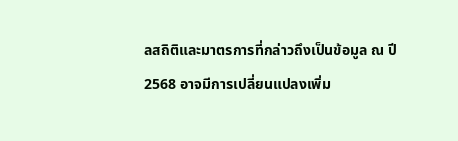ลสถิติและมาตรการที่กล่าวถึงเป็นข้อมูล ณ ปี 2568 อาจมีการเปลี่ยนแปลงเพิ่ม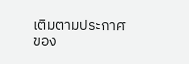เติมตามประกาศของ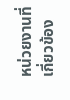หน่วยงานที่เกี่ยวข้อง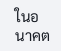ในอนาคต